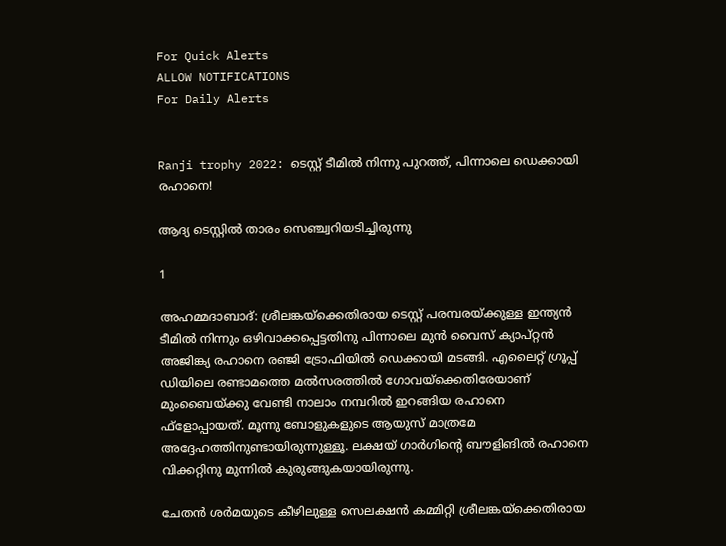For Quick Alerts
ALLOW NOTIFICATIONS
For Daily Alerts


Ranji trophy 2022: ടെസ്റ്റ് ടീമില്‍ നിന്നു പുറത്ത്, പിന്നാലെ ഡെക്കായി രഹാനെ!

ആദ്യ ടെസ്റ്റില്‍ താരം സെഞ്ച്വറിയടിച്ചിരുന്നു

1

അഹമ്മദാബാദ്: ശ്രീലങ്കയ്‌ക്കെതിരായ ടെസ്റ്റ് പരമ്പരയ്ക്കുള്ള ഇന്ത്യന്‍ ടീമില്‍ നിന്നും ഒഴിവാക്കപ്പെട്ടതിനു പിന്നാലെ മുന്‍ വൈസ് ക്യാപ്റ്റന്‍ അജിങ്ക്യ രഹാനെ രഞ്ജി ട്രോഫിയില്‍ ഡെക്കായി മടങ്ങി. എലൈറ്റ് ഗ്രൂപ്പ് ഡിയിലെ രണ്ടാമത്തെ മല്‍സരത്തില്‍ ഗോവയ്‌ക്കെതിരേയാണ് മുംബൈയ്ക്കു വേണ്ടി നാലാം നമ്പറില്‍ ഇറങ്ങിയ രഹാനെ ഫ്‌ളോപ്പായത്. മൂന്നു ബോളുകളുടെ ആയുസ് മാത്രമേ അദ്ദേഹത്തിനുണ്ടായിരുന്നുള്ളൂ. ലക്ഷയ് ഗാര്‍ഗിന്റെ ബൗളിങില്‍ രഹാനെ വിക്കറ്റിനു മുന്നില്‍ കുരുങ്ങുകയായിരുന്നു.

ചേതന്‍ ശര്‍മയുടെ കീഴിലുള്ള സെലക്ഷന്‍ കമ്മിറ്റി ശ്രീലങ്കയ്‌ക്കെതിരായ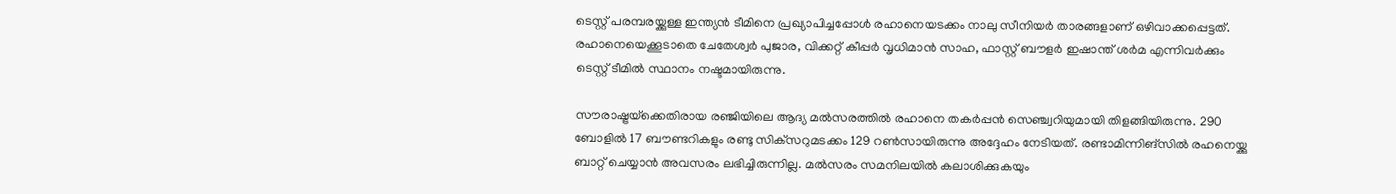ടെസ്റ്റ് പരമ്പരയ്ക്കുള്ള ഇന്ത്യന്‍ ടീമിനെ പ്രഖ്യാപിച്ചപ്പോള്‍ രഹാനെയടക്കം നാലു സീനിയര്‍ താരങ്ങളാണ് ഒഴിവാക്കപ്പെട്ടത്. രഹാനെയെക്കൂടാതെ ചേതേശ്വര്‍ പുജാര, വിക്കറ്റ് കീപ്പര്‍ വൃധിമാന്‍ സാഹ, ഫാസ്റ്റ് ബൗളര്‍ ഇഷാന്ത് ശര്‍മ എന്നിവര്‍ക്കും ടെസ്റ്റ് ടീമില്‍ സ്ഥാനം നഷ്ടമായിരുന്നു.

സൗരാഷ്ട്രയ്‌ക്കെതിരായ രഞ്ജിയിലെ ആദ്യ മല്‍സരത്തില്‍ രഹാനെ തകര്‍പ്പന്‍ സെഞ്ച്വറിയുമായി തിളങ്ങിയിരുന്നു. 290 ബോളില്‍ 17 ബൗണ്ടറികളും രണ്ടു സിക്‌സറുമടക്കം 129 റണ്‍സായിരുന്നു അദ്ദേഹം നേടിയത്. രണ്ടാമിന്നിങ്‌സില്‍ രഹനെയ്ക്കു ബാറ്റ് ചെയ്യാന്‍ അവസരം ലഭിച്ചിരുന്നില്ല. മല്‍സരം സമനിലയില്‍ കലാശിക്കുകയും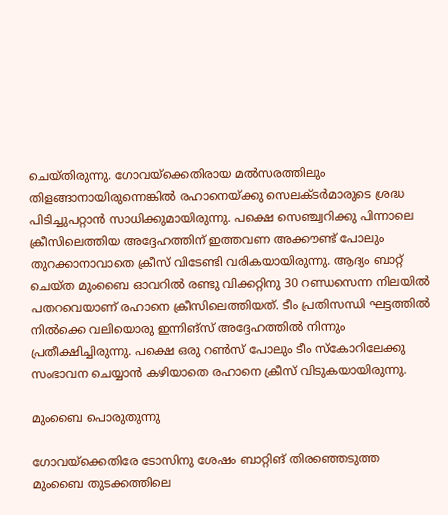ചെയ്തിരുന്നു. ഗോവയ്‌ക്കെതിരായ മല്‍സരത്തിലും തിളങ്ങാനായിരുന്നെങ്കില്‍ രഹാനെയ്ക്കു സെലക്ടര്‍മാരുടെ ശ്രദ്ധ പിടിച്ചുപറ്റാന്‍ സാധിക്കുമായിരുന്നു. പക്ഷെ സെഞ്ച്വറിക്കു പിന്നാലെ ക്രീസിലെത്തിയ അദ്ദേഹത്തിന് ഇത്തവണ അക്കൗണ്ട് പോലും തുറക്കാനാവാതെ ക്രീസ് വിടേണ്ടി വരികയായിരുന്നു. ആദ്യം ബാറ്റ് ചെയ്ത മുംബൈ ഓവറില്‍ രണ്ടു വിക്കറ്റിനു 30 റണ്ഡസെന്ന നിലയില്‍ പതറവെയാണ് രഹാനെ ക്രീസിലെത്തിയത്. ടീം പ്രതിസന്ധി ഘട്ടത്തില്‍ നില്‍ക്കെ വലിയൊരു ഇന്നിങ്‌സ് അദ്ദേഹത്തില്‍ നിന്നും പ്രതീക്ഷിച്ചിരുന്നു. പക്ഷെ ഒരു റണ്‍സ് പോലും ടീം സ്‌കോറിലേക്കു സംഭാവന ചെയ്യാന്‍ കഴിയാതെ രഹാനെ ക്രീസ് വിടുകയായിരുന്നു.

മുംബൈ പൊരുതുന്നു

ഗോവയ്‌ക്കെതിരേ ടോസിനു ശേഷം ബാറ്റിങ് തിരഞ്ഞെടുത്ത മുംബൈ തുടക്കത്തിലെ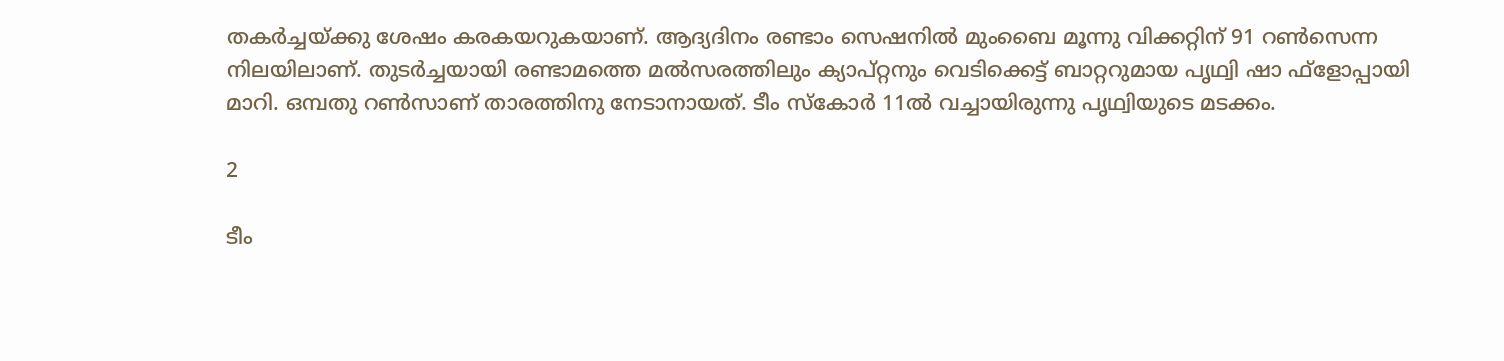തകര്‍ച്ചയ്ക്കു ശേഷം കരകയറുകയാണ്. ആദ്യദിനം രണ്ടാം സെഷനില്‍ മുംബൈ മൂന്നു വിക്കറ്റിന് 91 റണ്‍സെന്ന നിലയിലാണ്. തുടര്‍ച്ചയായി രണ്ടാമത്തെ മല്‍സരത്തിലും ക്യാപ്റ്റനും വെടിക്കെട്ട് ബാറ്ററുമായ പൃഥ്വി ഷാ ഫ്‌ളോപ്പായി മാറി. ഒമ്പതു റണ്‍സാണ് താരത്തിനു നേടാനായത്. ടീം സ്‌കോര്‍ 11ല്‍ വച്ചായിരുന്നു പൃഥ്വിയുടെ മടക്കം.

2

ടീം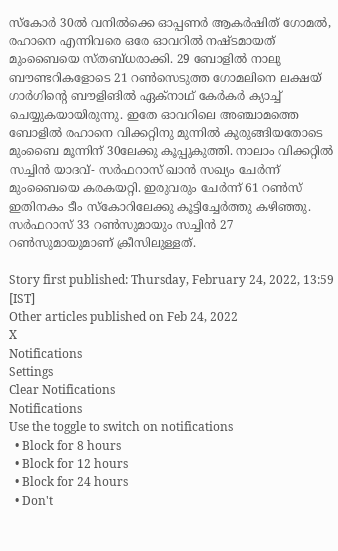സ്‌കോര്‍ 30ല്‍ വനില്‍ക്കെ ഓപ്പണര്‍ ആകര്‍ഷിത് ഗോമല്‍, രഹാനെ എന്നിവരെ ഒരേ ഓവറില്‍ നഷ്ടമായത് മുംബൈയെ സ്തബ്ധരാക്കി. 29 ബോളില്‍ നാലു ബൗണ്ടറികളോടെ 21 റണ്‍സെടുത്ത ഗോമലിനെ ലക്ഷയ് ഗാര്‍ഗിന്റെ ബൗളിങില്‍ ഏക്‌നാഥ് കേര്‍കര്‍ ക്യാച്ച് ചെയ്യുകയായിരുന്നു. ഇതേ ഓവറിലെ അഞ്ചാമത്തെ ബോളില്‍ രഹാനെ വിക്കറ്റിനു മുന്നില്‍ കുരുങ്ങിയതോടെ മുംബൈ മൂന്നിന് 30ലേക്കു കൂപ്പുകുത്തി. നാലാം വിക്കറ്റില്‍ സച്ചിന്‍ യാദവ്- സര്‍ഫറാസ് ഖാന്‍ സഖ്യം ചേര്‍ന്ന് മുംബൈയെ കരകയറ്റി. ഇരുവരും ചേര്‍ന്ന് 61 റണ്‍സ് ഇതിനകം ടീം സ്‌കോറിലേക്കു കൂട്ടിച്ചേര്‍ത്തു കഴിഞ്ഞു. സര്‍ഫറാസ് 33 റണ്‍സുമായും സച്ചിന്‍ 27 റണ്‍സുമായുമാണ് ക്രീസിലുള്ളത്.

Story first published: Thursday, February 24, 2022, 13:59 [IST]
Other articles published on Feb 24, 2022
X
Notifications
Settings
Clear Notifications
Notifications
Use the toggle to switch on notifications
  • Block for 8 hours
  • Block for 12 hours
  • Block for 24 hours
  • Don't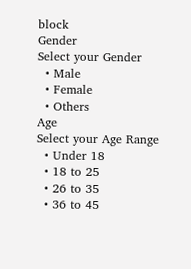block
Gender
Select your Gender
  • Male
  • Female
  • Others
Age
Select your Age Range
  • Under 18
  • 18 to 25
  • 26 to 35
  • 36 to 45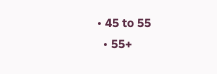• 45 to 55
  • 55+